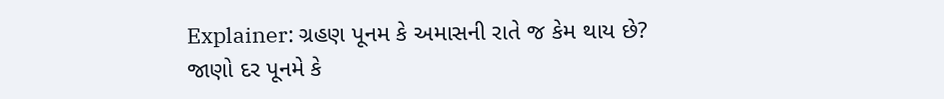Explainer: ગ્રહણ પૂનમ કે અમાસની રાતે જ કેમ થાય છે? જાણો દર પૂનમે કે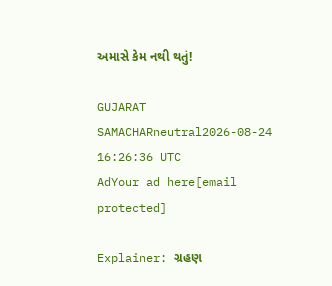અમાસે કેમ નથી થતું!

GUJARAT SAMACHARneutral2026-08-24 16:26:36 UTC
AdYour ad here[email protected]

Explainer: ગ્રહણ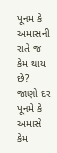પૂનમ કે અમાસની રાતે જ કેમ થાય છે? જાણો દર પૂનમે કે અમાસે કેમ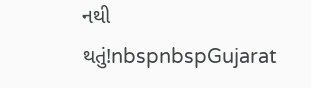નથી થતું!nbspnbspGujarat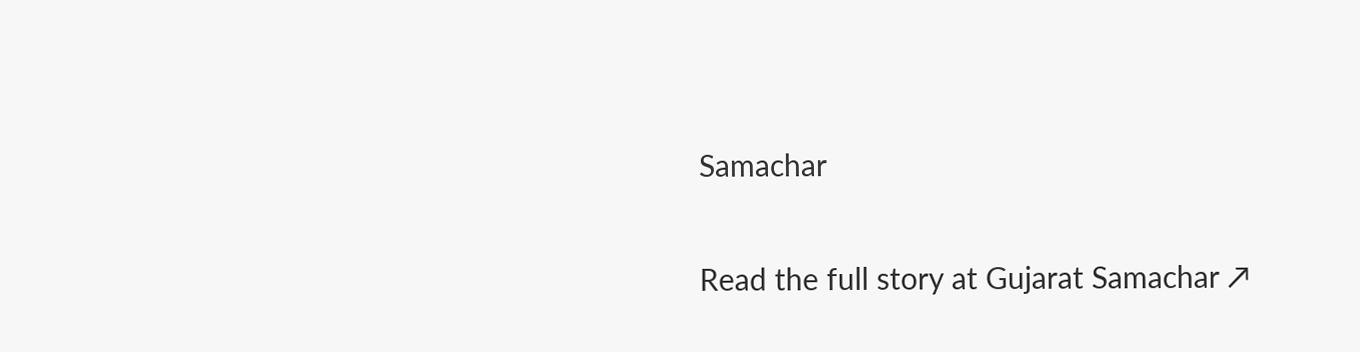Samachar

Read the full story at Gujarat Samachar ↗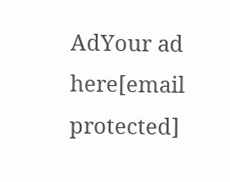AdYour ad here[email protected]